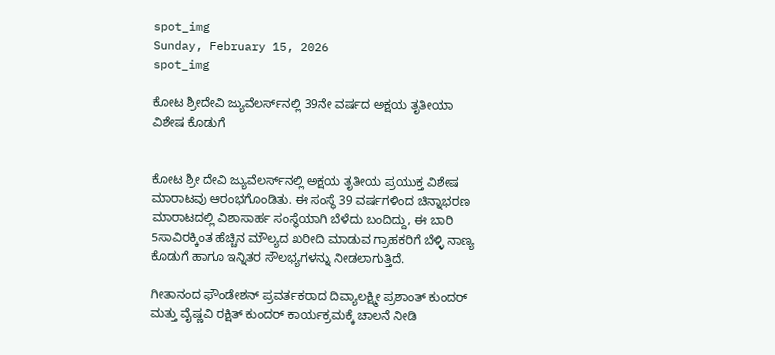spot_img
Sunday, February 15, 2026
spot_img

ಕೋಟ ಶ್ರೀದೇವಿ ಜ್ಯುವೆಲರ್ಸ್‌ನಲ್ಲಿ 39ನೇ ವರ್ಷದ ಅಕ್ಷಯ ತೃತೀಯಾ ವಿಶೇಷ ಕೊಡುಗೆ


ಕೋಟ ಶ್ರೀ ದೇವಿ ಜ್ಯುವೆಲರ್ಸ್‌ನಲ್ಲಿ ಅಕ್ಷಯ ತೃತೀಯ ಪ್ರಯುಕ್ತ ವಿಶೇಷ ಮಾರಾಟವು ಆರಂಭಗೊಂಡಿತು. ಈ ಸಂಸ್ಥೆ 39 ವರ್ಷಗಳಿಂದ ಚಿನ್ನಾಭರಣ ಮಾರಾಟದಲ್ಲಿ ವಿಶಾಸಾರ್ಹ ಸಂಸ್ಥೆಯಾಗಿ ಬೆಳೆದು ಬಂದಿದ್ದು, ಈ ಬಾರಿ 5ಸಾವಿರಕ್ಕಿಂತ ಹೆಚ್ಚಿನ ಮೌಲ್ಯದ ಖರೀದಿ ಮಾಡುವ ಗ್ರಾಹಕರಿಗೆ ಬೆಳ್ಳಿ ನಾಣ್ಯ ಕೊಡುಗೆ ಹಾಗೂ ಇನ್ನಿತರ ಸೌಲಭ್ಯಗಳನ್ನು ನೀಡಲಾಗುತ್ತಿದೆ.

ಗೀತಾನಂದ ಫೌಂಡೇಶನ್ ಪ್ರವರ್ತಕರಾದ ದಿವ್ಯಾಲಕ್ಷ್ಮೀ ಪ್ರಶಾಂತ್ ಕುಂದರ್ ಮತ್ತು ವೈಷ್ಣವಿ ರಕ್ಷಿತ್ ಕುಂದರ್ ಕಾರ್ಯಕ್ರಮಕ್ಕೆ ಚಾಲನೆ ನೀಡಿ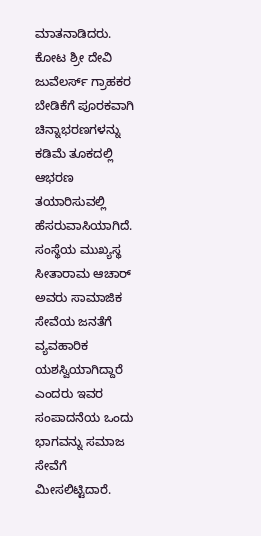ಮಾತನಾಡಿದರು. ಕೋಟ ಶ್ರೀ ದೇವಿ ಜುವೆಲರ್ಸ್ ಗ್ರಾಹಕರ ಬೇಡಿಕೆಗೆ ಪೂರಕವಾಗಿ ಚಿನ್ನಾಭರಣಗಳನ್ನು ಕಡಿಮೆ ತೂಕದಲ್ಲಿ ಆಭರಣ ತಯಾರಿಸುವಲ್ಲಿ ಹೆಸರುವಾಸಿಯಾಗಿದೆ. ಸಂಸ್ಥೆಯ ಮುಖ್ಯಸ್ಥ ಸೀತಾರಾಮ ಆಚಾರ್ ಅವರು ಸಾಮಾಜಿಕ ಸೇವೆಯ ಜನತೆಗೆ ವ್ಯವಹಾರಿಕ ಯಶಸ್ವಿಯಾಗಿದ್ದಾರೆ ಎಂದರು ಇವರ ಸಂಪಾದನೆಯ ಒಂದು ಭಾಗವನ್ನು ಸಮಾಜ ಸೇವೆಗೆ ಮೀಸಲಿಟ್ಟಿದಾರೆ.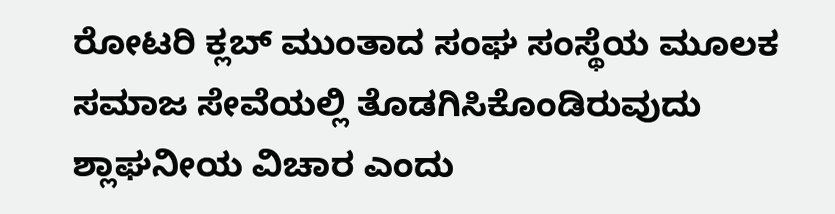ರೋಟರಿ ಕ್ಲಬ್ ಮುಂತಾದ ಸಂಘ ಸಂಸ್ಥೆಯ ಮೂಲಕ ಸಮಾಜ ಸೇವೆಯಲ್ಲಿ ತೊಡಗಿಸಿಕೊಂಡಿರುವುದು ಶ್ಲಾಘನೀಯ ವಿಚಾರ ಎಂದು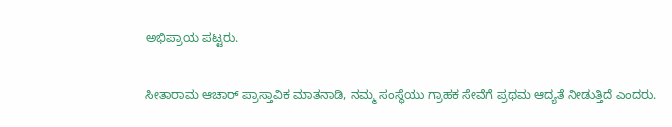ಅಭಿಪ್ರಾಯ ಪಟ್ಟರು.

ಸೀತಾರಾಮ ಆಚಾರ್ ಪ್ರಾಸ್ತಾವಿಕ ಮಾತನಾಡಿ, ನಮ್ಮ ಸಂಸ್ಥೆಯು ಗ್ರಾಹಕ ಸೇವೆಗೆ ಪ್ರಥಮ ಆದ್ಯತೆ ನೀಡುತ್ತಿದೆ ಎಂದರು.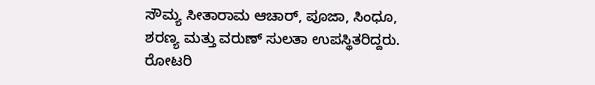ಸೌಮ್ಯ ಸೀತಾರಾಮ ಆಚಾರ್, ಪೂಜಾ, ಸಿಂಧೂ, ಶರಣ್ಯ ಮತ್ತು ವರುಣ್ ಸುಲತಾ ಉಪಸ್ಥಿತರಿದ್ದರು. ರೋಟರಿ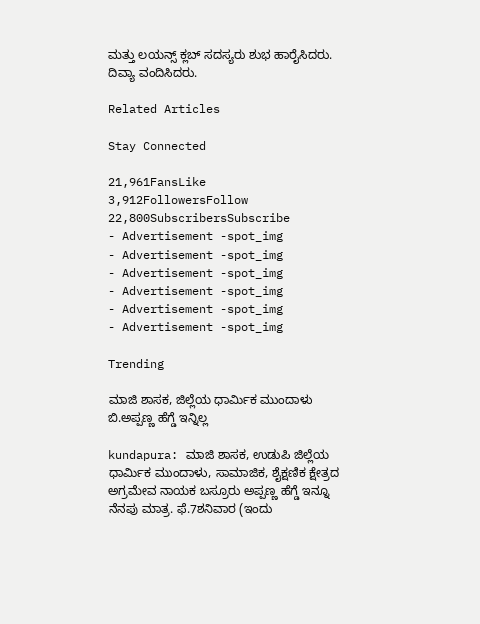ಮತ್ತು ಲಯನ್ಸ್ ಕ್ಲಬ್ ಸದಸ್ಯರು ಶುಭ ಹಾರೈಸಿದರು. ದಿವ್ಯಾ ವಂದಿಸಿದರು.

Related Articles

Stay Connected

21,961FansLike
3,912FollowersFollow
22,800SubscribersSubscribe
- Advertisement -spot_img
- Advertisement -spot_img
- Advertisement -spot_img
- Advertisement -spot_img
- Advertisement -spot_img
- Advertisement -spot_img

Trending

ಮಾಜಿ ಶಾಸಕ, ಜಿಲ್ಲೆಯ ಧಾರ್ಮಿಕ ಮುಂದಾಳು ಬಿ.ಅಪ್ಪಣ್ಣ ಹೆಗ್ಡೆ ಇನ್ನಿಲ್ಲ

kundapura: ಮಾಜಿ ಶಾಸಕ, ಉಡುಪಿ ಜಿಲ್ಲೆಯ ಧಾರ್ಮಿಕ ಮುಂದಾಳು, ಸಾಮಾಜಿಕ, ಶೈಕ್ಷಣಿಕ ಕ್ಷೇತ್ರದ ಅಗ್ರಮೇವ ನಾಯಕ ಬಸ್ರೂರು ಅಪ್ಪಣ್ಣ ಹೆಗ್ಡೆ ಇನ್ನೂ ನೆನಪು ಮಾತ್ರ. ಫೆ.7ಶನಿವಾರ (ಇಂದು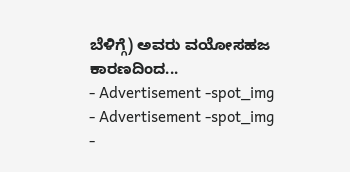ಬೆಳಿಗ್ಗೆ) ಅವರು ವಯೋಸಹಜ ಕಾರಣದಿಂದ...
- Advertisement -spot_img
- Advertisement -spot_img
-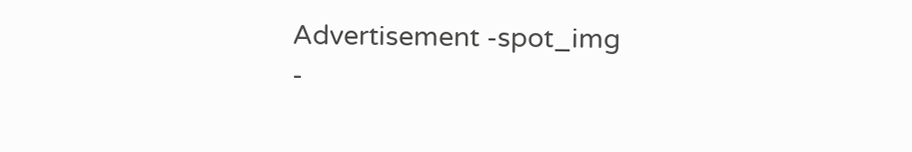Advertisement -spot_img
-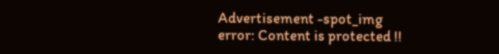Advertisement -spot_img
error: Content is protected !!